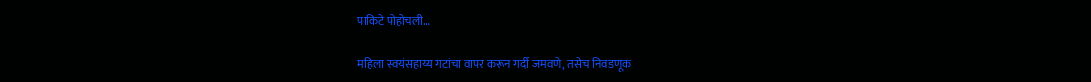पाकिटे पोहोचली…

महिला स्वयंसहाय्य गटांचा वापर करून गर्दी जमवणे, तसेच निवडणूक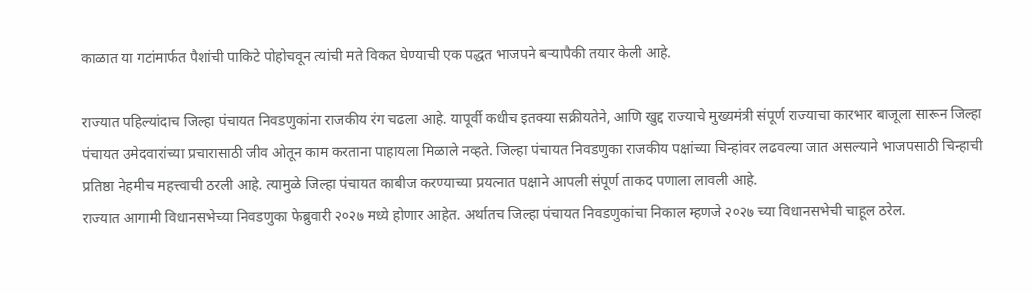काळात या गटांमार्फत पैशांची पाकिटे पोहोचवून त्यांची मते विकत घेण्याची एक पद्धत भाजपने बऱ्यापैकी तयार केली आहे.

राज्यात पहिल्यांदाच जिल्हा पंचायत निवडणुकांना राजकीय रंग चढला आहे. यापूर्वी कधीच इतक्या सक्रीयतेने, आणि खुद्द राज्याचे मुख्यमंत्री संपूर्ण राज्याचा कारभार बाजूला सारून जिल्हा पंचायत उमेदवारांच्या प्रचारासाठी जीव ओतून काम करताना पाहायला मिळाले नव्हते. जिल्हा पंचायत निवडणुका राजकीय पक्षांच्या चिन्हांवर लढवल्या जात असल्याने भाजपसाठी चिन्हाची प्रतिष्ठा नेहमीच महत्त्वाची ठरली आहे. त्यामुळे जिल्हा पंचायत काबीज करण्याच्या प्रयत्नात पक्षाने आपली संपूर्ण ताकद पणाला लावली आहे.
राज्यात आगामी विधानसभेच्या निवडणुका फेब्रुवारी २०२७ मध्ये होणार आहेत. अर्थातच जिल्हा पंचायत निवडणुकांचा निकाल म्हणजे २०२७ च्या विधानसभेची चाहूल ठरेल.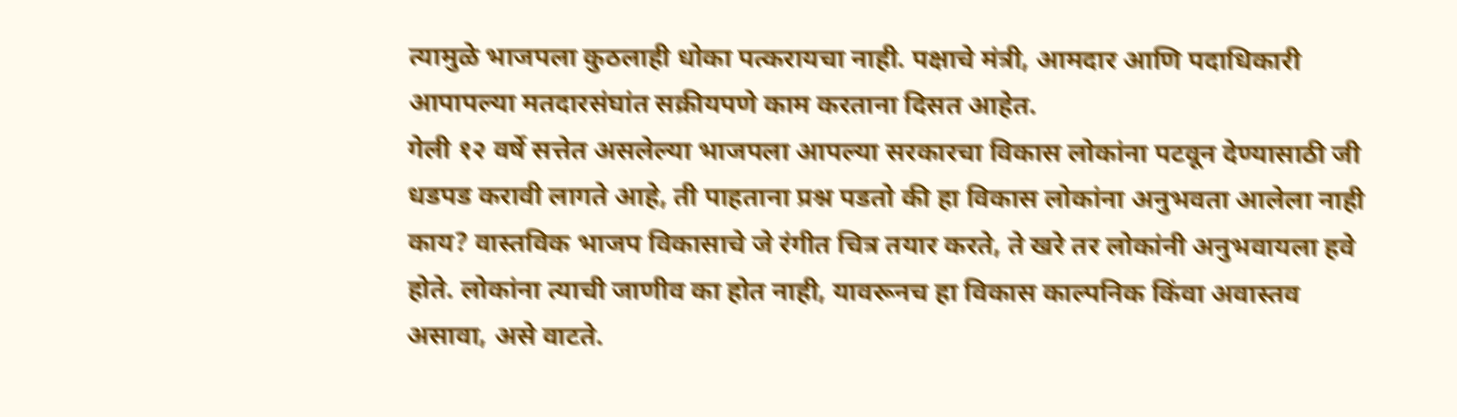त्यामुळे भाजपला कुठलाही धोका पत्करायचा नाही. पक्षाचे मंत्री, आमदार आणि पदाधिकारी आपापल्या मतदारसंघांत सक्रीयपणे काम करताना दिसत आहेत.
गेली १२ वर्षे सत्तेत असलेल्या भाजपला आपल्या सरकारचा विकास लोकांना पटवून देण्यासाठी जी धडपड करावी लागते आहे, ती पाहताना प्रश्न पडतो की हा विकास लोकांना अनुभवता आलेला नाही काय? वास्तविक भाजप विकासाचे जे रंगीत चित्र तयार करते, ते खरे तर लोकांनी अनुभवायला हवे होते. लोकांना त्याची जाणीव का होत नाही, यावरूनच हा विकास काल्पनिक किंवा अवास्तव असावा, असे वाटते.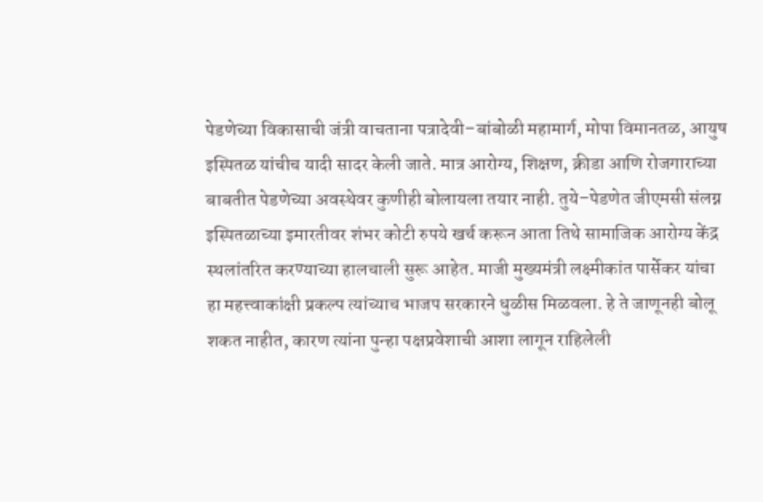पेडणेच्या विकासाची जंत्री वाचताना पत्रादेवी–बांबोळी महामार्ग, मोपा विमानतळ, आयुष इस्पितळ यांचीच यादी सादर केली जाते. मात्र आरोग्य, शिक्षण, क्रीडा आणि रोजगाराच्या बाबतीत पेडणेच्या अवस्थेवर कुणीही बोलायला तयार नाही. तुये–पेडणेत जीएमसी संलग्न इस्पितळाच्या इमारतीवर शंभर कोटी रुपये खर्च करून आता तिथे सामाजिक आरोग्य केंद्र स्थलांतरित करण्याच्या हालचाली सुरू आहेत. माजी मुख्यमंत्री लक्ष्मीकांत पार्सेकर यांचा हा महत्त्वाकांक्षी प्रकल्प त्यांच्याच भाजप सरकारने धुळीस मिळवला. हे ते जाणूनही बोलू शकत नाहीत, कारण त्यांना पुन्हा पक्षप्रवेशाची आशा लागून राहिलेली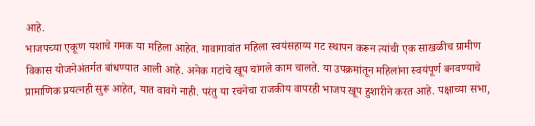आहे.
भाजपच्या एकूण यशाचे गमक या महिला आहेत. गावागावांत महिला स्वयंसहाय्य गट स्थापन करून त्यांची एक साखळीच ग्रामीण विकास योजनेअंतर्गत बांधण्यात आली आहे. अनेक गटांचे खूप चांगले काम चालते. या उपक्रमांतून महिलांना स्वयंपूर्ण बनवण्याचे प्रामाणिक प्रयत्नही सुरू आहेत, यात वावगे नाही. परंतु या रचनेचा राजकीय वापरही भाजप खूप हुशारीने करत आहे. पक्षाच्या सभा,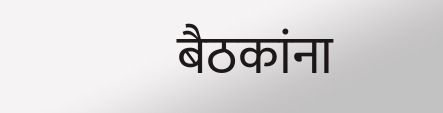बैठकांना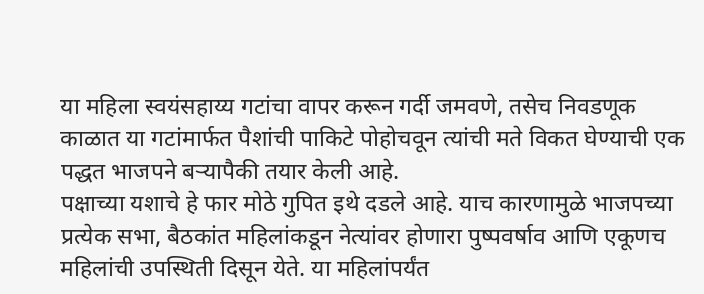या महिला स्वयंसहाय्य गटांचा वापर करून गर्दी जमवणे, तसेच निवडणूक काळात या गटांमार्फत पैशांची पाकिटे पोहोचवून त्यांची मते विकत घेण्याची एक पद्धत भाजपने बऱ्यापैकी तयार केली आहे.
पक्षाच्या यशाचे हे फार मोठे गुपित इथे दडले आहे. याच कारणामुळे भाजपच्या प्रत्येक सभा, बैठकांत महिलांकडून नेत्यांवर होणारा पुष्पवर्षाव आणि एकूणच महिलांची उपस्थिती दिसून येते. या महिलांपर्यंत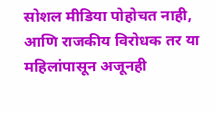सोशल मीडिया पोहोचत नाही, आणि राजकीय विरोधक तर या महिलांपासून अजूनही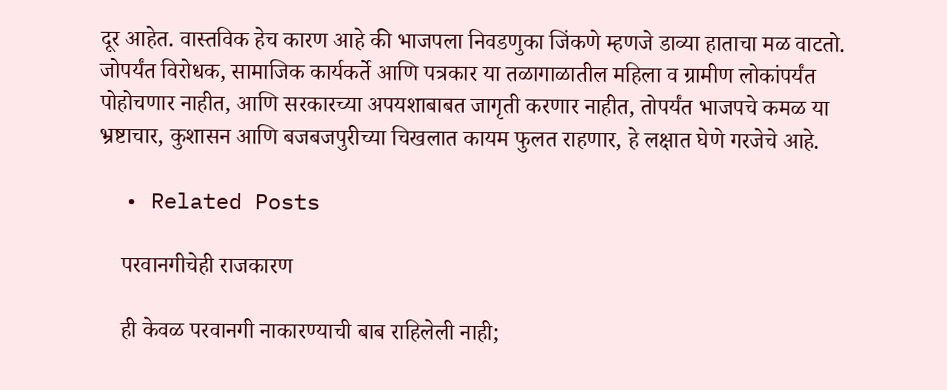दूर आहेत. वास्तविक हेच कारण आहे की भाजपला निवडणुका जिंकणे म्हणजे डाव्या हाताचा मळ वाटतो.
जोपर्यंत विरोधक, सामाजिक कार्यकर्ते आणि पत्रकार या तळागाळातील महिला व ग्रामीण लोकांपर्यंत पोहोचणार नाहीत, आणि सरकारच्या अपयशाबाबत जागृती करणार नाहीत, तोपर्यंत भाजपचे कमळ या भ्रष्टाचार, कुशासन आणि बजबजपुरीच्या चिखलात कायम फुलत राहणार, हे लक्षात घेणे गरजेचे आहे.

  • Related Posts

    परवानगीचेही राजकारण

    ही केवळ परवानगी नाकारण्याची बाब राहिलेली नाही;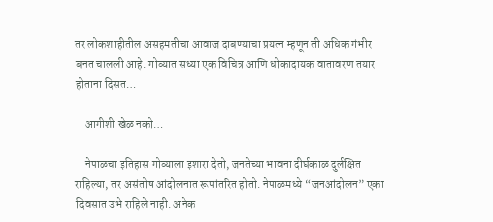तर लोकशाहीतील असहमतीचा आवाज दाबण्याचा प्रयत्न म्हणून ती अधिक गंभीर बनत चालली आहे. गोव्यात सध्या एक विचित्र आणि धोकादायक वातावरण तयार होताना दिसत…

    आगीशी खेळ नको…

    नेपाळचा इतिहास गोव्याला इशारा देतो, जनतेच्या भावना दीर्घकाळ दुर्लक्षित राहिल्या, तर असंतोष आंदोलनात रूपांतरित होतो. नेपाळमध्ये “जनआंदोलन” एका दिवसात उभे राहिले नाही. अनेक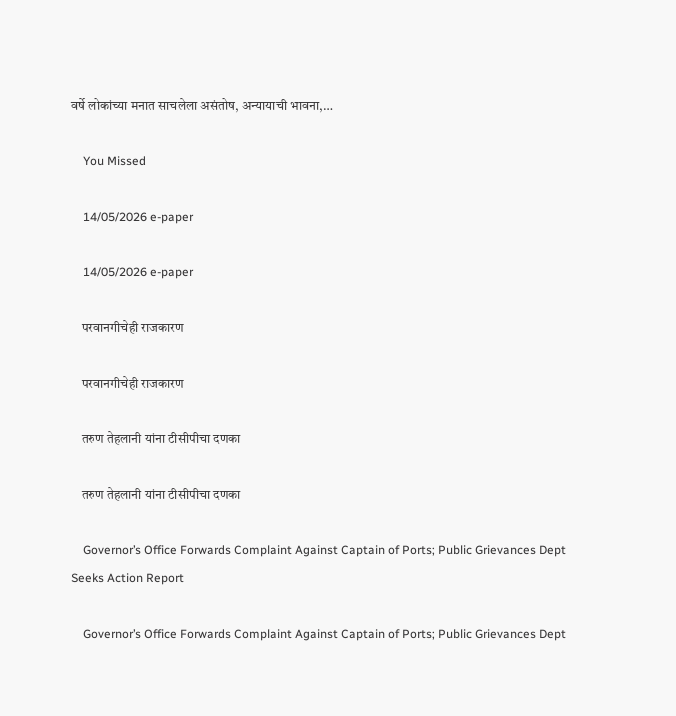वर्षे लोकांच्या मनात साचलेला असंतोष, अन्यायाची भावना,…

    You Missed

    14/05/2026 e-paper

    14/05/2026 e-paper

    परवानगीचेही राजकारण

    परवानगीचेही राजकारण

    तरुण तेहलानी यांना टीसीपीचा दणका

    तरुण तेहलानी यांना टीसीपीचा दणका

    Governor’s Office Forwards Complaint Against Captain of Ports; Public Grievances Dept Seeks Action Report

    Governor’s Office Forwards Complaint Against Captain of Ports; Public Grievances Dept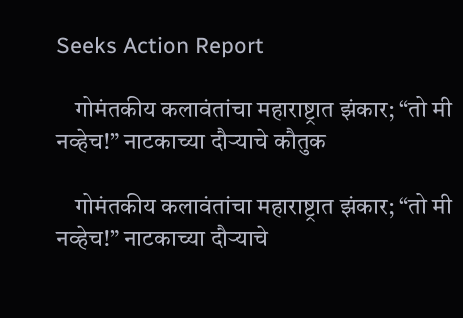Seeks Action Report

    गोमंतकीय कलावंतांचा महाराष्ट्रात झंकार; “तो मी नव्हेच!” नाटकाच्या दौऱ्याचे कौतुक

    गोमंतकीय कलावंतांचा महाराष्ट्रात झंकार; “तो मी नव्हेच!” नाटकाच्या दौऱ्याचे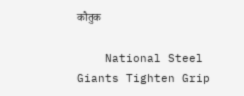कौतुक

    National Steel Giants Tighten Grip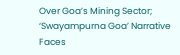Over Goa’s Mining Sector; ‘Swayampurna Goa’ Narrative Faces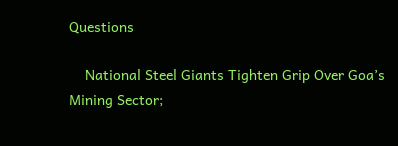Questions

    National Steel Giants Tighten Grip Over Goa’s Mining Sector;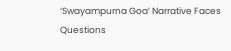‘Swayampurna Goa’ Narrative Faces Questions